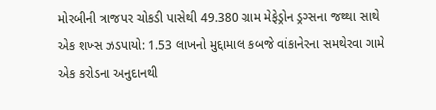મોરબીની ત્રાજપર ચોકડી પાસેથી 49.380 ગ્રામ મેફેડ્રોન ડ્રગ્સના જથ્થા સાથે એક શખ્સ ઝડપાયો: 1.53 લાખનો મુદ્દામાલ કબજે વાંકાનેરના સમથેરવા ગામે એક કરોડના અનુદાનથી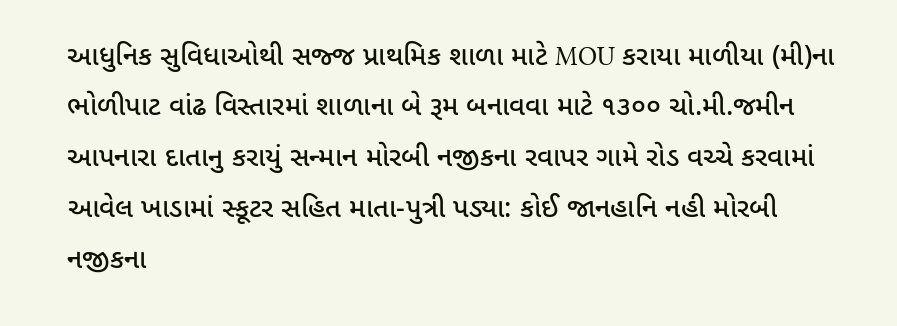આધુનિક સુવિધાઓથી સજ્જ પ્રાથમિક શાળા માટે MOU કરાયા માળીયા (મી)ના ભોળીપાટ વાંઢ વિસ્તારમાં શાળાના બે રૂમ બનાવવા માટે ૧૩૦૦ ચો.મી.જમીન આપનારા દાતાનુ કરાયું સન્માન મોરબી નજીકના રવાપર ગામે રોડ વચ્ચે કરવામાં આવેલ ખાડામાં સ્કૂટર સહિત માતા-પુત્રી પડ્યા: કોઈ જાનહાનિ નહી મોરબી નજીકના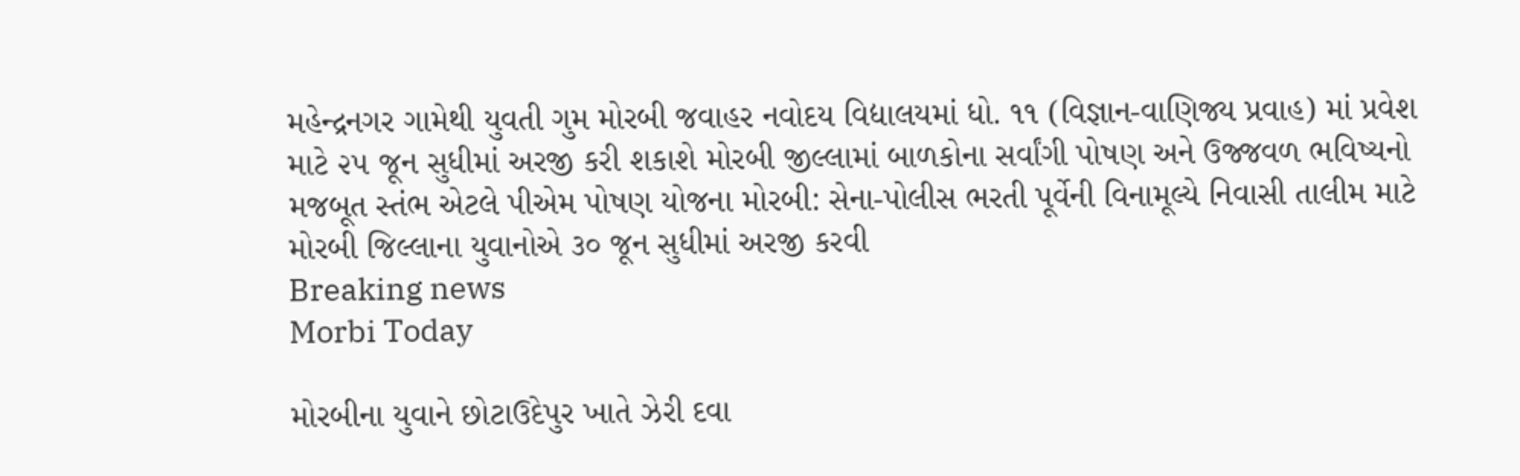મહેન્દ્રનગર ગામેથી યુવતી ગુમ મોરબી જવાહર નવોદય વિદ્યાલયમાં ધો. ૧૧ (વિજ્ઞાન-વાણિજ્ય પ્રવાહ) માં પ્રવેશ માટે ૨૫ જૂન સુધીમાં અરજી કરી શકાશે મોરબી જીલ્લામાં બાળકોના સર્વાંગી પોષણ અને ઉજ્જવળ ભવિષ્યનો મજબૂત સ્તંભ એટલે પીએમ પોષણ યોજના મોરબી: સેના-પોલીસ ભરતી પૂર્વેની વિનામૂલ્યે નિવાસી તાલીમ માટે મોરબી જિલ્લાના યુવાનોએ ૩૦ જૂન સુધીમાં અરજી કરવી
Breaking news
Morbi Today

મોરબીના યુવાને છોટાઉદેપુર ખાતે ઝેરી દવા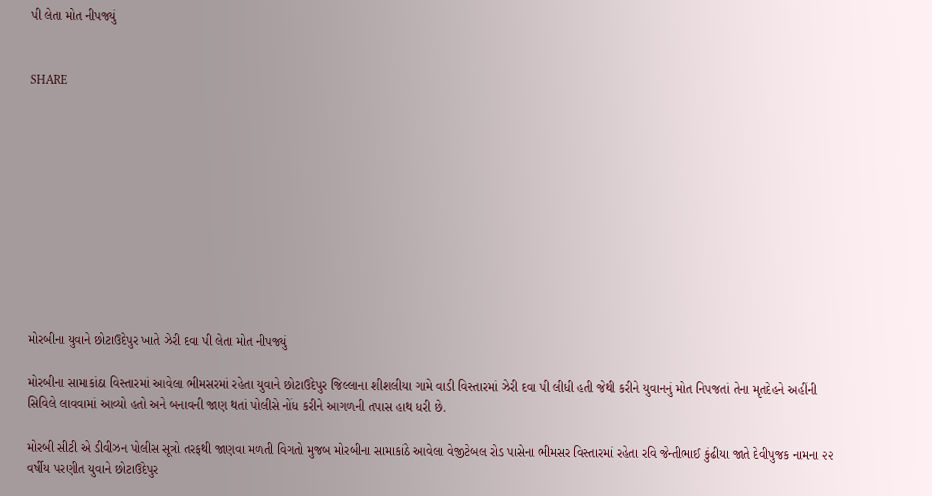પી લેતા મોત નીપજ્યું


SHARE











મોરબીના યુવાને છોટાઉદેપુર ખાતે ઝેરી દવા પી લેતા મોત નીપજ્યું

મોરબીના સામાકાંઠા વિસ્તારમાં આવેલા ભીમસરમાં રહેતા યુવાને છોટાઉદેપુર જિલ્લાના શીશલીયા ગામે વાડી વિસ્તારમાં ઝેરી દવા પી લીધી હતી જેથી કરીને યુવાનનું મોત નિપજતાં તેના મૃતદેહને અહીંની સિવિલે લાવવામાં આવ્યો હતો અને બનાવની જાણ થતાં પોલીસે નોંધ કરીને આગળની તપાસ હાથ ધરી છે.

મોરબી સીટી એ ડીવીઝન પોલીસ સૂત્રો તરફથી જાણવા મળતી વિગતો મુજબ મોરબીના સામાકાંઠે આવેલા વેજીટેબલ રોડ પાસેના ભીમસર વિસ્તારમાં રહેતા રવિ જેન્તીભાઈ કુંઢીયા જાતે દેવીપુજક નામના ૨૨ વર્ષીય પરણીત યુવાને છોટાઉદેપુર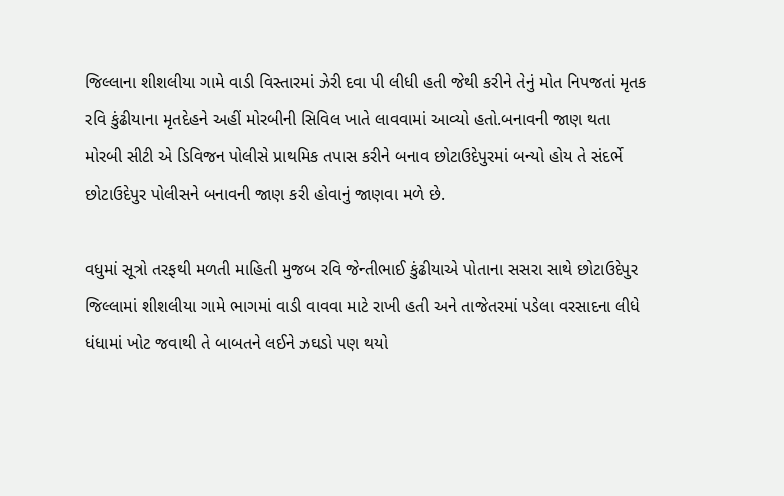જિલ્લાના શીશલીયા ગામે વાડી વિસ્તારમાં ઝેરી દવા પી લીધી હતી જેથી કરીને તેનું મોત નિપજતાં મૃતક રવિ કુંઢીયાના મૃતદેહને અહીં મોરબીની સિવિલ ખાતે લાવવામાં આવ્યો હતો.બનાવની જાણ થતા મોરબી સીટી એ ડિવિજન પોલીસે પ્રાથમિક તપાસ કરીને બનાવ છોટાઉદેપુરમાં બન્યો હોય તે સંદર્ભે છોટાઉદેપુર પોલીસને બનાવની જાણ કરી હોવાનું જાણવા મળે છે.

વધુમાં સૂત્રો તરફથી મળતી માહિતી મુજબ રવિ જેન્તીભાઈ કુંઢીયાએ પોતાના સસરા સાથે છોટાઉદેપુર જિલ્લામાં શીશલીયા ગામે ભાગમાં વાડી વાવવા માટે રાખી હતી અને તાજેતરમાં પડેલા વરસાદના લીધે ધંધામાં ખોટ જવાથી તે બાબતને લઈને ઝઘડો પણ થયો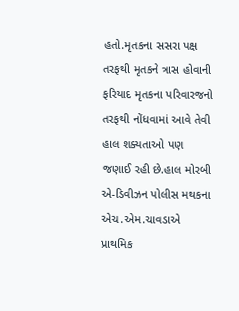હતો.મૃતકના સસરા પક્ષ તરફથી મૃતકને ત્રાસ હોવાની ફરિયાદ મૃતકના પરિવારજનો તરફથી નોંધવામાં આવે તેવી હાલ શક્યતાઓ પણ જણાઈ રહી છે.હાલ મોરબી એ-ડિવીઝન પોલીસ મથકના એચ.એમ.ચાવડાએ પ્રાથમિક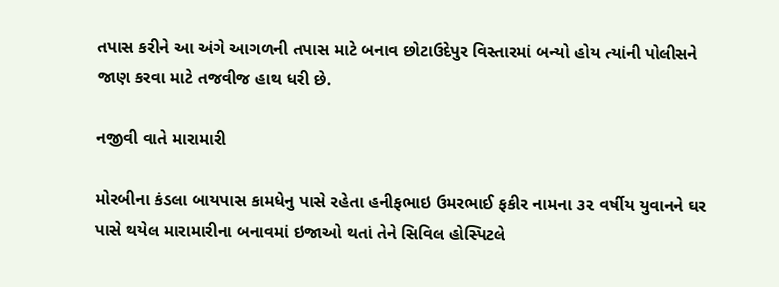તપાસ કરીને આ અંગે આગળની તપાસ માટે બનાવ છોટાઉદેપુર વિસ્તારમાં બન્યો હોય ત્યાંની પોલીસને જાણ કરવા માટે તજવીજ હાથ ધરી છે.

નજીવી વાતે મારામારી

મોરબીના કંડલા બાયપાસ કામધેનુ પાસે રહેતા હનીફભાઇ ઉમરભાઈ ફકીર નામના ૩૨ વર્ષીય યુવાનને ઘર પાસે થયેલ મારામારીના બનાવમાં ઇજાઓ થતાં તેને સિવિલ હોસ્પિટલે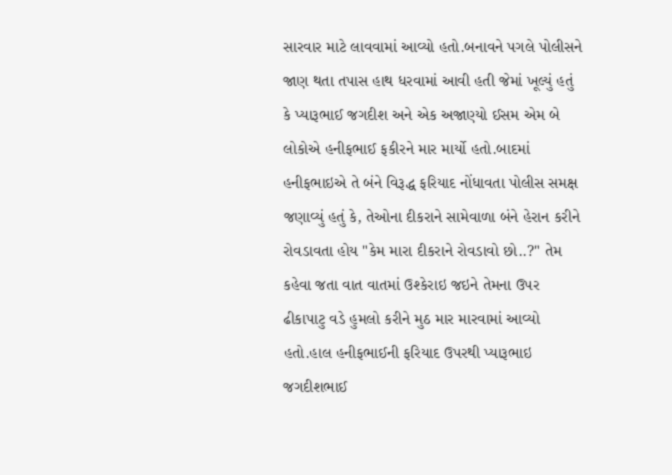સારવાર માટે લાવવામાં આવ્યો હતો.બનાવને પગલે પોલીસને જાણ થતા તપાસ હાથ ધરવામાં આવી હતી જેમાં ખૂલ્યું હતું કે પ્યારૂભાઈ જગદીશ અને એક અજાણ્યો ઈસમ એમ બે લોકોએ હનીફભાઈ ફકીરને માર માર્યો હતો.બાદમાં હનીફભાઇએ તે બંને વિરૂદ્ધ ફરિયાદ નોંધાવતા પોલીસ સમક્ષ જણાવ્યું હતું કે, તેઓના દીકરાને સામેવાળા બંને હેરાન કરીને રોવડાવતા હોય "કેમ મારા દીકરાને રોવડાવો છો..?" તેમ કહેવા જતા વાત વાતમાં ઉશ્કેરાઇ જઇને તેમના ઉપર ઢીકાપાટુ વડે હુમલો કરીને મુઠ માર મારવામાં આવ્યો હતો.હાલ હનીફભાઈની ફરિયાદ ઉપરથી પ્યારૂભાઇ જગદીશભાઈ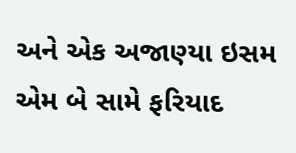અને એક અજાણ્યા ઇસમ એમ બે સામે ફરિયાદ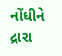નોંધીને દ્રારા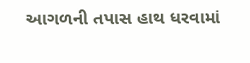આગળની તપાસ હાથ ધરવામાં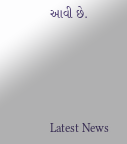આવી છે.






Latest News